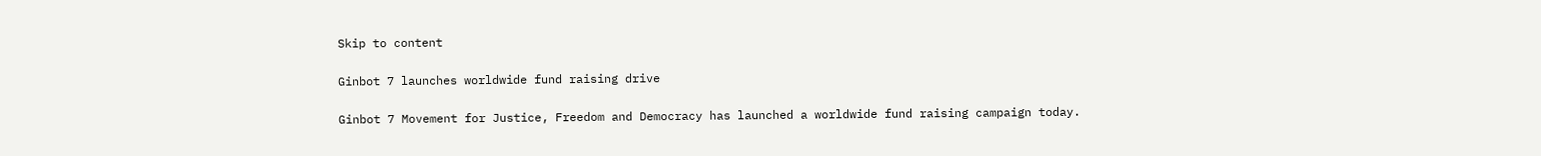Skip to content

Ginbot 7 launches worldwide fund raising drive

Ginbot 7 Movement for Justice, Freedom and Democracy has launched a worldwide fund raising campaign today.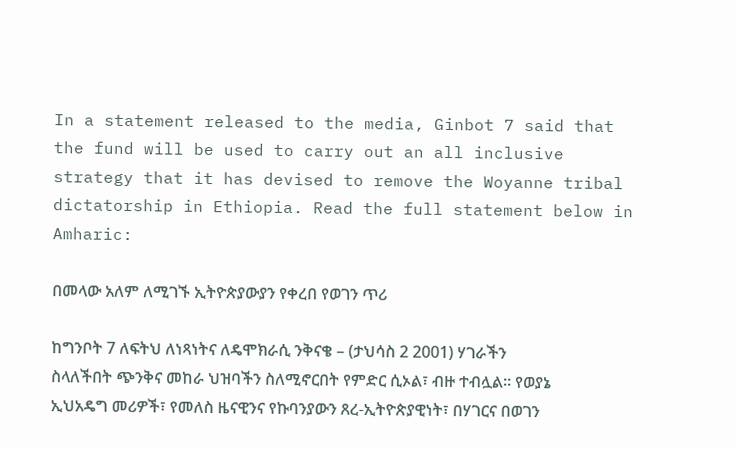In a statement released to the media, Ginbot 7 said that the fund will be used to carry out an all inclusive strategy that it has devised to remove the Woyanne tribal dictatorship in Ethiopia. Read the full statement below in Amharic:

በመላው አለም ለሚገኙ ኢትዮጵያውያን የቀረበ የወገን ጥሪ

ከግንቦት 7 ለፍትህ ለነጻነትና ለዴሞክራሲ ንቅናቄ – (ታህሳስ 2 2001) ሃገራችን ስላለችበት ጭንቅና መከራ ህዝባችን ስለሚኖርበት የምድር ሲኦል፣ ብዙ ተብሏል። የወያኔ ኢህአዴግ መሪዎች፣ የመለስ ዜናዊንና የኩባንያውን ጸረ-ኢትዮጵያዊነት፣ በሃገርና በወገን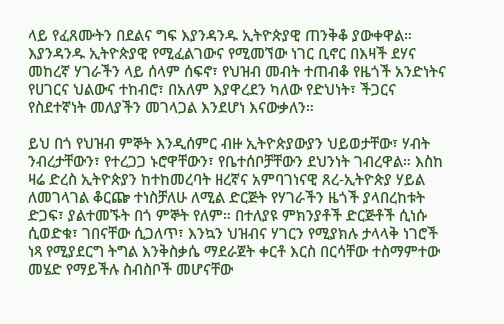ላይ የፈጸሙትን በደልና ግፍ እያንዳንዱ ኢትዮጵያዊ ጠንቅቆ ያውቀዋል። እያንዳንዱ ኢትዮጵያዊ የሚፈልገውና የሚመኘው ነገር ቢኖር በእዛች ደሃና መከረኛ ሃገራችን ላይ ሰላም ሰፍኖ፣ የህዝብ መብት ተጠብቆ የዜጎች አንድነትና የሀገርና ህልውና ተከብሮ፣ በአለም እያዋረደን ካለው የድህነት፣ ችጋርና የስደተኛነት መለያችን መገላጋል እንደሆነ እናውቃለን።

ይህ በጎ የህዝብ ምኞት እንዲሰምር ብዙ ኢትዮጵያውያን ህይወታቸው፣ ሃብት ንብረታቸውን፣ የተረጋጋ ኑሮዋቸውን፣ የቤተሰቦቻቸውን ደህንነት ገብረዋል። እስከ ዛሬ ድረስ ኢትዮጵያን ከተከመረባት ዘረኛና አምባገነናዊ ጸረ-ኢትዮጵያ ሃይል ለመገላገል ቆርጬ ተነስቻለሁ ለሚል ድርጅት የሃገራችን ዜጎች ያላበረከቱት ድጋፍ፣ ያልተመኙት በጎ ምኞት የለም። በተለያዩ ምክንያቶች ድርጅቶች ሲነሱ ሲወድቁ፣ ገበናቸው ሲጋለጥ፣ እንኳን ህዝብና ሃገርን የሚያክሉ ታላላቅ ነገሮች ነጻ የሚያደርግ ትግል እንቅስቃሴ ማደራጀት ቀርቶ እርስ በርሳቸው ተስማምተው መሄድ የማይችሉ ስብስቦች መሆናቸው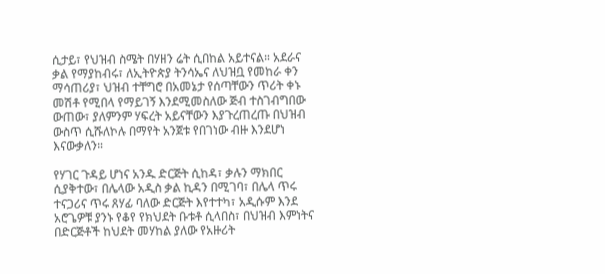ሲታይ፣ የህዝብ ስሜት በሃዘን ሬት ሲበከል አይተናል። አደራና ቃል የማያከብሩ፣ ለኢትዮጵያ ትንሳኤና ለህዝቧ የመከራ ቀን ማሳጠሪያ፣ ህዝብ ተቸግሮ በአመኔታ የሰጣቸውን ጥሪት ቀኑ መሽቶ የሚበላ የማይገኝ እንደሚመስለው ጅብ ተስገብግበው ውጠው፣ ያለምንም ሃፍረት አይናቸውን እያጉረጠረጡ በህዝብ ውስጥ ሲሹለኮሉ በማየት አንጀቱ የበገነው ብዙ እንደሆነ እናውቃለን።

የሃገር ጉዳይ ሆነና አንዱ ድርጅት ሲከዳ፣ ቃሉን ማክበር ሲያቅተው፣ በሌላው አዲስ ቃል ኪዳን በሚገባ፣ በሌላ ጥሩ ተናጋሪና ጥሩ ጸሃፊ ባለው ድርጅት እየተተካ፣ አዲሱም እንደ አሮጌዎቹ ያንኑ የቆየ የክህደት ቡቱቶ ሲላበስ፣ በህዝብ እምነትና በድርጅቶች ከህደት መሃከል ያለው የአዙሪት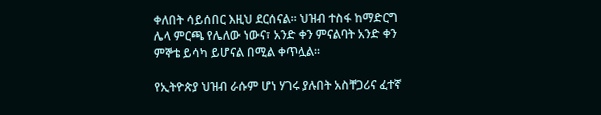ቀለበት ሳይሰበር እዚህ ደርሰናል። ህዝብ ተስፋ ከማድርግ ሌላ ምርጫ የሌለው ነውና፣ አንድ ቀን ምናልባት አንድ ቀን ምኞቴ ይሳካ ይሆናል በሚል ቀጥሏል።

የኢትዮጵያ ህዝብ ራሱም ሆነ ሃገሩ ያሉበት አስቸጋሪና ፈተኛ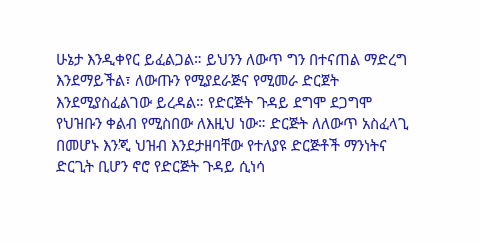ሁኔታ እንዲቀየር ይፈልጋል። ይህንን ለውጥ ግን በተናጠል ማድረግ እንደማይችል፣ ለውጡን የሚያደራጅና የሚመራ ድርጀት እንደሚያስፈልገው ይረዳል። የድርጅት ጉዳይ ደግሞ ደጋግሞ የህዝቡን ቀልብ የሚስበው ለእዚህ ነው። ድርጅት ለለውጥ አስፈላጊ በመሆኑ እንጂ ህዝብ እንደታዘባቸው የተለያዩ ድርጅቶች ማንነትና ድርጊት ቢሆን ኖሮ የድርጅት ጉዳይ ሲነሳ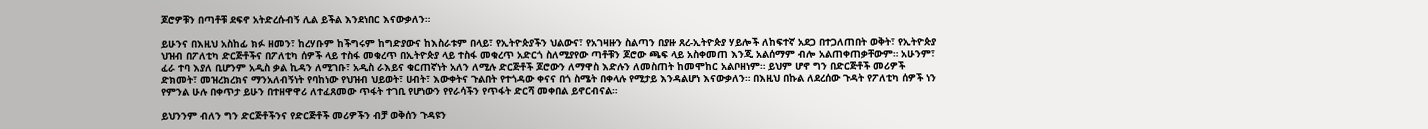ጆሮዎቹን በጣቶቹ ደፍኖ አትድረሱብኝ ሊል ይችል እንደነበር እናውቃለን።

ይሁንና በእዚህ አስከፊ ክፉ ዘመን፣ ከረሃቡም ከችግሩም ከግድያውና ከእስራቱም በላይ፣ የኢትዮጵያችን ህልውና፣ የአገዛዙን ስልጣን በያዙ ጸረ-ኢትዮጵያ ሃይሎች ለከፍተኛ አደጋ በተጋለጠበት ወቅት፣ የኢትዮጵያ ህዝብ በፖለቲካ ድርጅቶችና በፖለቲካ ሰዎች ላይ ተስፋ መቁረጥ በኢትዮጵያ ላይ ተስፋ መቁረጥ አድርጎ ስለሚያየው ጣቶቹን ጆሮው ጫፍ ላይ አስቀመጠ እንጂ አልሰማም ብሎ አልጠቀጠቃቸውም። አሁንም፣ ፈራ ተባ እያለ ቢሆንም አዲስ ቃል ኪዳን ለሚገቡ፣ አዲስ ራእይና ቁርጠኛነት አለን ለሚሉ ድርጅቶች ጆሮውን ለማዋስ እድሉን ለመስጠት ከመሞከር አልቦዘነም። ይህም ሆኖ ግን በድርጅቶች መሪዎች ድክመት፣ መዝረክረክና ማንአለብኝነት የባከነው የህዝብ ህይወት፣ ሀብት፣ እውቀትና ጉልበት የተጎዳው ቀናና በጎ ስሜት በቀላሉ የሚታይ እንዳልሆነ እናውቃለን። በእዚህ በኩል ለደረሰው ጉዳት የፖለቲካ ሰዎች ነን የምንል ሁሉ በቀጥታ ይሁን በተዘዋዋሪ ለተፈጸመው ጥፋት ተገቢ የሆነውን የየራሳችን የጥፋት ድርሻ መቀበል ይኖርብናል።

ይህንንም ብለን ግን ድርጅቶችንና የድርጅቶች መሪዎችን ብቻ ወቅሰን ጉዳዩን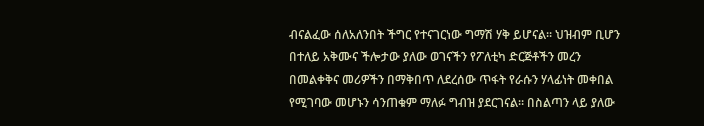ብናልፈው ሰለአለንበት ችግር የተናገርነው ግማሽ ሃቅ ይሆናል። ህዝብም ቢሆን በተለይ አቅሙና ችሎታው ያለው ወገናችን የፖለቲካ ድርጅቶችን መረን በመልቀቅና መሪዎችን በማቅበጥ ለደረሰው ጥፋት የራሱን ሃላፊነት መቀበል የሚገባው መሆኑን ሳንጠቁም ማለፉ ግብዝ ያደርገናል። በስልጣን ላይ ያለው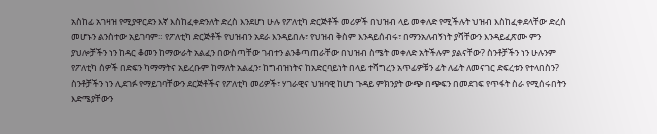አስከፊ አገዛዝ የሚያዋርደን እኛ እስከፈቀድንለት ድረስ እንደሆነ ሁሉ የፖለቲካ ድርጅቶች መሪዎች በህዝብ ላይ መቀለድ የሚችሉት ህዝብ እስከፈቀደላቸው ድረስ መሆኑን ልንስተው አይገባም። የፖለቲካ ድርጅቶች የህዝብን አደራ እንዳይበሉ፣ የህዝብ ቅስም እንዳይሰብሩ፣ በማንአለብኝነት ያሻቸውን እንዳይፈጽሙ ምን ያህሎቻችን ነን ከዳር ቆመን ከማውራት አልፈን በውስጣቸው ገብተን ልንቆጣጠራቸው በህዝብ ስሜት መቀለድ አትችሉም ያልናቸው? ስንቶቻችን ነን ሁሉንም የፖለቲካ ሰዎች በድፍን ካማማትና አይረቡም ከማለት አልፈን፣ ከግብዝነትና ከአድርባይነት በላይ ተሻግረን አጥፊዎቹን ፊት ለፊት ለመናገር ድፍረቱን የተላበስን? ስንቶቻችን ነን ሊደገፉ የማይገባቸውን ደርጅቶችና የፖለቲካ መሪዎች፣ ሃገራዊና ህዝባዊ ከሆነ ጉዳይ ምክንያት ውጭ በጭፍን በመደገፍ የጥፋት ስራ የሚሰሩበትን እድሜያቸውን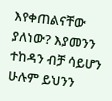እየቀጠልናቸው ያለነው? እያመንን ተከዳን ብቻ ሳይሆን ሁሉም ይህንን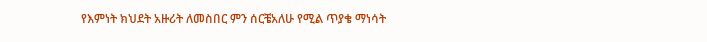የእምነት ክህደት አዙሪት ለመስበር ምን ሰርቼአለሁ የሚል ጥያቄ ማነሳት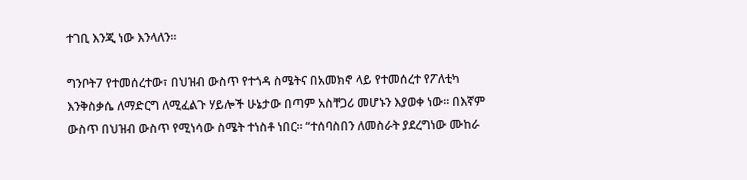ተገቢ እንጂ ነው እንላለን።

ግንቦት7 የተመሰረተው፣ በህዝብ ውስጥ የተጎዳ ስሜትና በአመክኖ ላይ የተመሰረተ የፖለቲካ እንቅስቃሴ ለማድርግ ለሚፈልጉ ሃይሎች ሁኔታው በጣም አስቸጋሪ መሆኑን እያወቀ ነው። በእኛም ውስጥ በህዝብ ውስጥ የሚነሳው ስሜት ተነስቶ ነበር። “ተሰባስበን ለመስራት ያደረግነው ሙከራ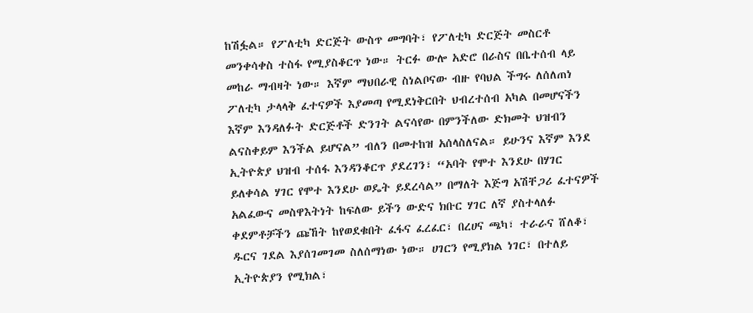ከሽፏል። የፖለቲካ ድርጅት ውስጥ መግባት፣ የፖለቲካ ድርጅት መስርቶ መንቀሳቀስ ተስፋ የሚያስቆርጥ ነው። ትርፉ ውሎ አድሮ በራስና በቤተሰብ ላይ መከራ ማብዛት ነው። እኛም ማህበራዊ ስነልቦናው ብዙ የባህል ችግሩ ለሰለጠነ ፖለቲካ ታላላቅ ፈተናዎች እያመጣ የሚደነቅርበት ህብረተሰብ አካል በመሆናችን እኛም እንዳለፉት ድርጅቶች ድንገት ልናሳየው በምንችለው ድክመት ህዝብን ልናስቀይም እንችል ይሆናል” ብለን በመተከዝ አሰላስለናል። ይሁንና እኛም እንደ ኢትዮጵያ ህዝብ ተሰፋ እንዳንቆርጥ ያደረገን፣ “አባት የሞተ እንደሁ በሃገር ይለቀሳል ሃገር የሞተ እንደሁ ወዴት ይደረሳል” በማለት እጅግ አሽቸጋሪ ፈተናዎች አልፈውና መስዋእትነት ከፍለው ይችን ውድና ክቡር ሃገር ለኛ ያስተላለፉ ቀደምቶቻችን ጩኸት ከየወደቁበት ፈፋና ፈረፈር፣ በረሀና ጫካ፣ ተራራና ሸለቆ፣ ዱርና ገደል እያሰገመገመ ስለሰማነው ነው። ሀገርን የሚያክል ነገር፣ በተለይ ኢትዮጵያን የሚክል፣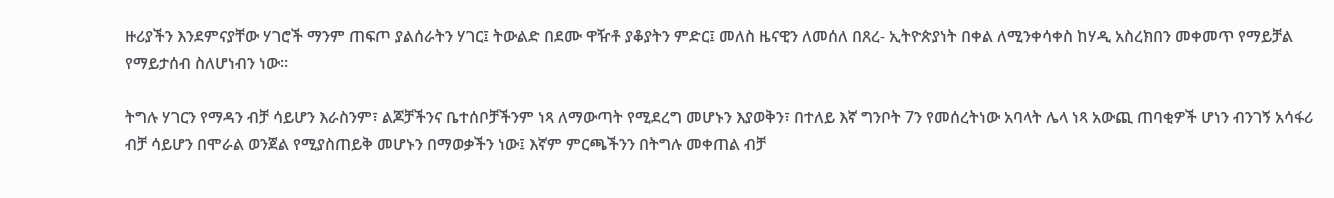ዙሪያችን እንደምናያቸው ሃገሮች ማንም ጠፍጦ ያልሰራትን ሃገር፤ ትውልድ በደሙ ዋዥቶ ያቆያትን ምድር፤ መለስ ዜናዊን ለመሰለ በጸረ- ኢትዮጵያነት በቀል ለሚንቀሳቀስ ከሃዲ አስረክበን መቀመጥ የማይቻል የማይታሰብ ስለሆነብን ነው።

ትግሉ ሃገርን የማዳን ብቻ ሳይሆን እራስንም፣ ልጆቻችንና ቤተሰቦቻችንም ነጻ ለማውጣት የሚደረግ መሆኑን እያወቅን፣ በተለይ እኛ ግንቦት 7ን የመሰረትነው አባላት ሌላ ነጻ አውጪ ጠባቂዎች ሆነን ብንገኝ አሳፋሪ ብቻ ሳይሆን በሞራል ወንጀል የሚያስጠይቅ መሆኑን በማወቃችን ነው፤ እኛም ምርጫችንን በትግሉ መቀጠል ብቻ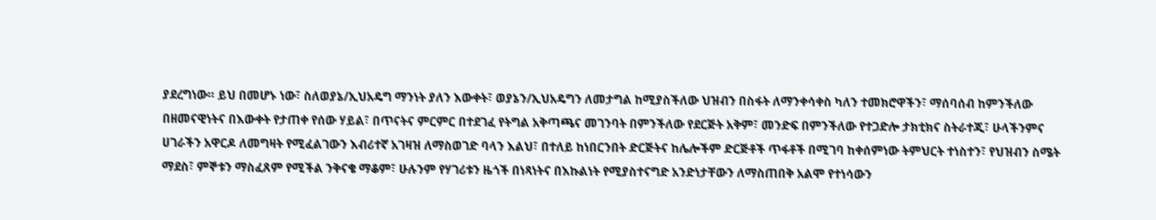ያደረግነው። ይህ በመሆኑ ነው፣ ስለወያኔ/ኢህአዴግ ማንነት ያለን እውቀት፣ ወያኔን/ኢህአዴግን ለመታግል ከሚያስችለው ህዝብን በስፋት ለማንቀሳቀስ ካለን ተመክሮዋችን፣ ማሰባሰብ ከምንችለው በዘመናዊነትና በእውቀት የታጠቀ የሰው ሃይል፣ በጥናትና ምርምር በተደገፈ የትግል አቅጣጫና መገንባት በምንችለው የደርጅት አቅም፣ መንድፍ በምንችለው የተጋድሎ ታክቲክና ስትራተጂ፣ ሁላችንምና ሀገራችን አዋርዶ ለመግዛት የሚፈልገውን እብሪተኛ አገዛዝ ለማስወገድ ባላን እልህ፣ በተለይ ከነበርንበት ድርጅትና ከሌሎችም ድርጅቶች ጥፋቶች በሚገባ ከቀሰምነው ትምህርት ተነስተን፣ የህዝብን ስሜት ማደስ፣ ምኞቱን ማስፈጸም የሚችል ንቅናቄ ማቆም፣ ሁሉንም የሃገሪቱን ዜጎች በነጻነትና በእኩልነት የሚያስተናግድ አንድነታቸውን ለማስጠበቅ አልሞ የተነሳውን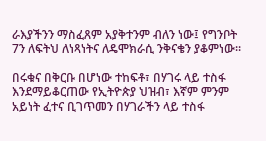ራእያችንን ማስፈጸም አያቅተንም ብለን ነው፤ የግንቦት 7ን ለፍትህ ለነጻነትና ለዴሞክራሲ ንቅናቄን ያቆምነው።

በሩቁና በቅርቡ በሆነው ተከፍቶ፣ በሃገሩ ላይ ተስፋ እንደማይቆርጠው የኢትዮጵያ ህዝብ፣ እኛም ምንም አይነት ፈተና ቢገጥመን በሃገራችን ላይ ተስፋ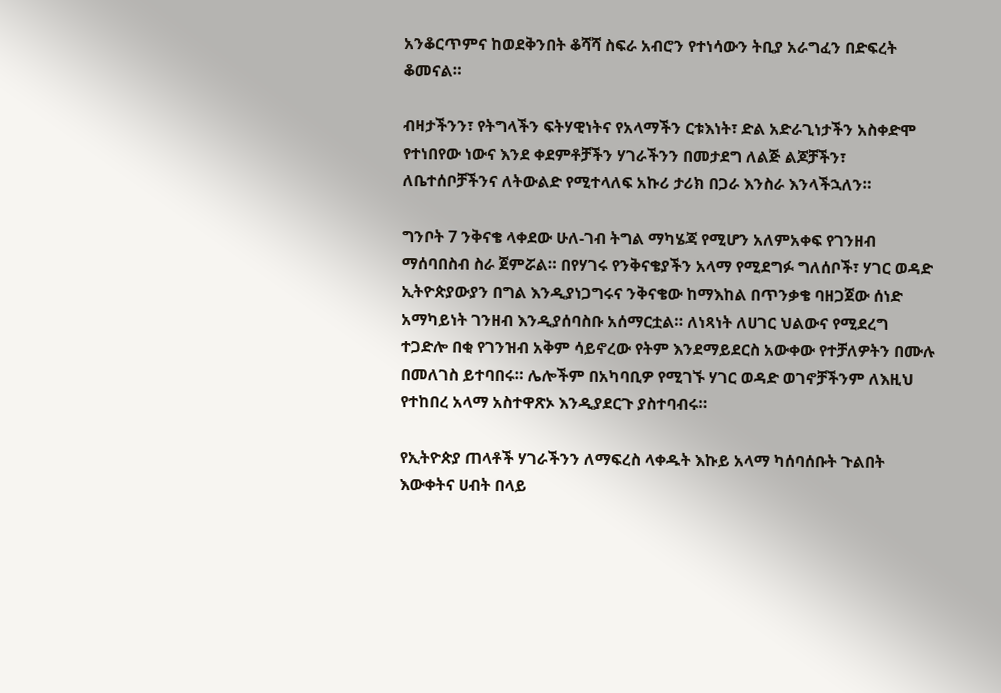አንቆርጥምና ከወደቅንበት ቆሻሻ ስፍራ አብሮን የተነሳውን ትቢያ አራግፈን በድፍረት ቆመናል።

ብዛታችንን፣ የትግላችን ፍትሃዊነትና የአላማችን ርቱእነት፣ ድል አድራጊነታችን አስቀድሞ የተነበየው ነውና እንደ ቀደምቶቻችን ሃገራችንን በመታደግ ለልጅ ልጆቻችን፣ ለቤተሰቦቻችንና ለትውልድ የሚተላለፍ አኩሪ ታሪክ በጋራ እንስራ እንላችኋለን።

ግንቦት 7 ንቅናቄ ላቀደው ሁለ-ገብ ትግል ማካሄጃ የሚሆን አለምአቀፍ የገንዘብ ማሰባበስብ ስራ ጀምሯል። በየሃገሩ የንቅናቄያችን አላማ የሚደግፉ ግለሰቦች፣ ሃገር ወዳድ ኢትዮጵያውያን በግል እንዲያነጋግሩና ንቅናቄው ከማእከል በጥንቃቄ ባዘጋጀው ሰነድ አማካይነት ገንዘብ እንዲያሰባስቡ አሰማርቷል። ለነጻነት ለሀገር ህልውና የሚደረግ ተጋድሎ በቂ የገንዝብ አቅም ሳይኖረው የትም እንደማይደርስ አውቀው የተቻለዎትን በሙሉ በመለገስ ይተባበሩ። ሌሎችም በአካባቢዎ የሚገኙ ሃገር ወዳድ ወገኖቻችንም ለእዚህ የተከበረ አላማ አስተዋጽኦ እንዲያደርጉ ያስተባብሩ።

የኢትዮጵያ ጠላቶች ሃገራችንን ለማፍረስ ላቀዱት እኩይ አላማ ካሰባሰቡት ጉልበት እውቀትና ሀብት በላይ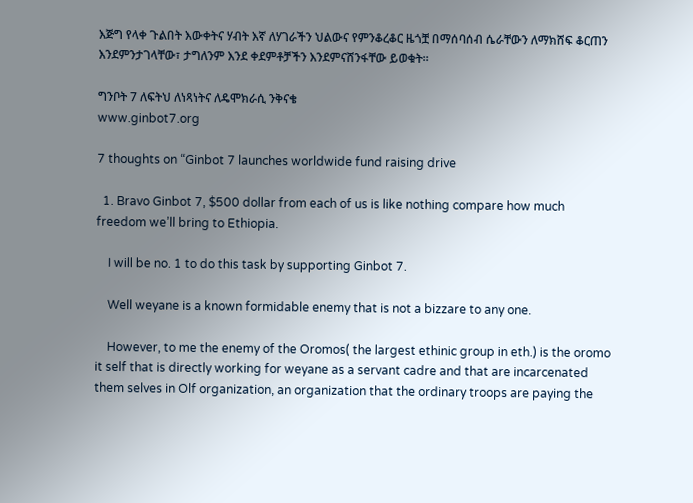እጅግ የላቀ ጉልበት እውቀትና ሃብት እኛ ለሃገራችን ህልውና የምንቆረቆር ዜጎቿ በማሰባሰብ ሴራቸውን ለማክሸፍ ቆርጠን እንደምንታገላቸው፣ ታግለንም እንደ ቀደምቶቻችን እንደምናሸንፋቸው ይወቁት።

ግንቦት 7 ለፍትህ ለነጻነትና ለዴሞክራሲ ንቅናቄ
www.ginbot7.org

7 thoughts on “Ginbot 7 launches worldwide fund raising drive

  1. Bravo Ginbot 7, $500 dollar from each of us is like nothing compare how much freedom we’ll bring to Ethiopia.

    I will be no. 1 to do this task by supporting Ginbot 7.

    Well weyane is a known formidable enemy that is not a bizzare to any one.

    However, to me the enemy of the Oromos( the largest ethinic group in eth.) is the oromo it self that is directly working for weyane as a servant cadre and that are incarcenated them selves in Olf organization, an organization that the ordinary troops are paying the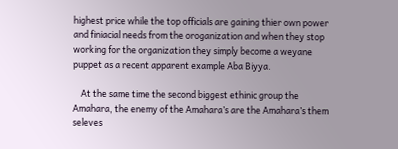highest price while the top officials are gaining thier own power and finiacial needs from the oroganization and when they stop working for the organization they simply become a weyane puppet as a recent apparent example Aba Biyya.

    At the same time the second biggest ethinic group the Amahara, the enemy of the Amahara’s are the Amahara’s them seleves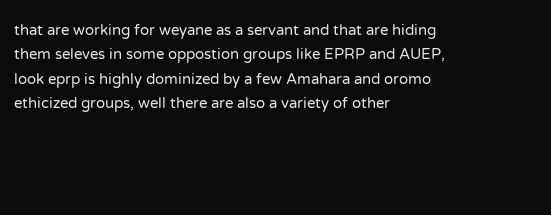that are working for weyane as a servant and that are hiding them seleves in some oppostion groups like EPRP and AUEP, look eprp is highly dominized by a few Amahara and oromo ethicized groups, well there are also a variety of other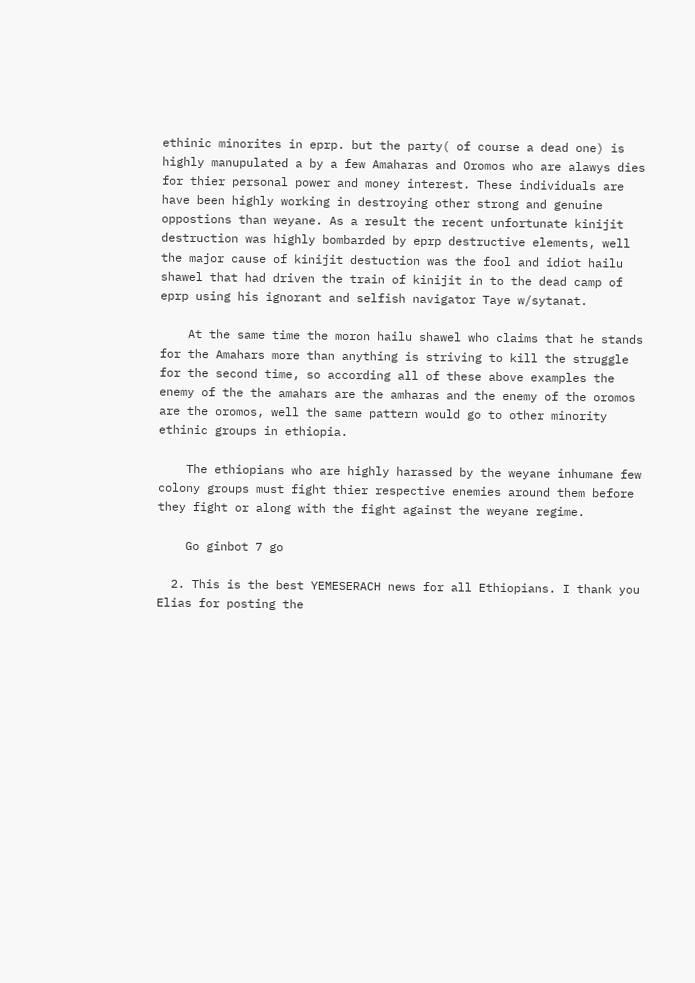ethinic minorites in eprp. but the party( of course a dead one) is highly manupulated a by a few Amaharas and Oromos who are alawys dies for thier personal power and money interest. These individuals are have been highly working in destroying other strong and genuine oppostions than weyane. As a result the recent unfortunate kinijit destruction was highly bombarded by eprp destructive elements, well the major cause of kinijit destuction was the fool and idiot hailu shawel that had driven the train of kinijit in to the dead camp of eprp using his ignorant and selfish navigator Taye w/sytanat.

    At the same time the moron hailu shawel who claims that he stands for the Amahars more than anything is striving to kill the struggle for the second time, so according all of these above examples the enemy of the the amahars are the amharas and the enemy of the oromos are the oromos, well the same pattern would go to other minority ethinic groups in ethiopia.

    The ethiopians who are highly harassed by the weyane inhumane few colony groups must fight thier respective enemies around them before they fight or along with the fight against the weyane regime.

    Go ginbot 7 go

  2. This is the best YEMESERACH news for all Ethiopians. I thank you Elias for posting the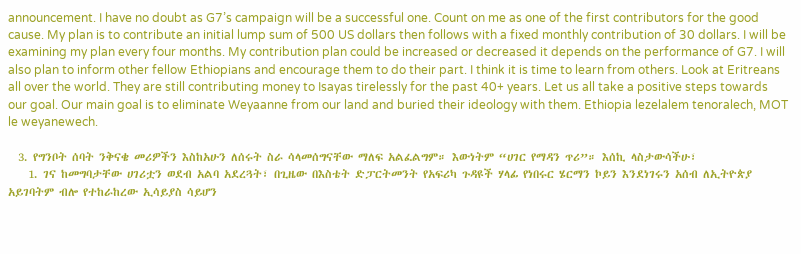announcement. I have no doubt as G7’s campaign will be a successful one. Count on me as one of the first contributors for the good cause. My plan is to contribute an initial lump sum of 500 US dollars then follows with a fixed monthly contribution of 30 dollars. I will be examining my plan every four months. My contribution plan could be increased or decreased it depends on the performance of G7. I will also plan to inform other fellow Ethiopians and encourage them to do their part. I think it is time to learn from others. Look at Eritreans all over the world. They are still contributing money to Isayas tirelessly for the past 40+ years. Let us all take a positive steps towards our goal. Our main goal is to eliminate Weyaanne from our land and buried their ideology with them. Ethiopia lezelalem tenoralech, MOT le weyanewech.

  3. የግንቦት ሰባት ንቅናቄ መሪዎችን እስከአሁን ለሰሩት ስራ ሳላመሰግናቸው ማለፍ አልፈልግም። እውነትም “ሀገር የማዳን ጥሪ”። እሰኪ ላስታውሳችሁ፣
    1. ገና ከመግባታቸው ሀገሪቷን ወደብ አልባ አደረጓት፣ በጊዜው በእስቴት ድፓርትመንት የአፍሪካ ጉዳዩች ሃላፊ የነበሩር ሄርማን ኮይን እንደነገሩን አሰብ ለኢትዮጵያ አይገባትም ብሎ የተከራከረው ኢሳይያስ ሳይሆን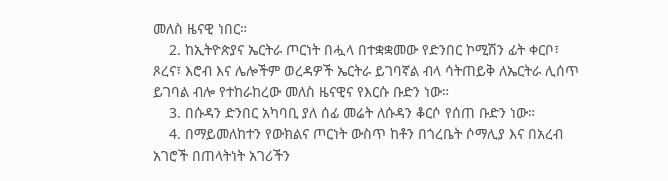መለስ ዜናዊ ነበር።
    2. ከኢትዮጵያና ኤርትራ ጦርነት በሗላ በተቋቋመው የድንበር ኮሚሽን ፊት ቀርቦ፣ ጾረና፣ እሮብ እና ሌሎችም ወረዳዎች ኤርትራ ይገባኛል ብላ ሳትጠይቅ ለኤርትራ ሊሰጥ ይገባል ብሎ የተከራከረው መለስ ዜናዊና የእርሱ ቡድን ነው።
    3. በሱዳን ድንበር አካባቢ ያለ ሰፊ መሬት ለሱዳን ቆርሶ የሰጠ ቡድን ነው።
    4. በማይመለከተን የውክልና ጦርነት ውስጥ ከቶን በጎረቤት ሶማሊያ እና በአረብ አገሮች በጠላትነት አገሪችን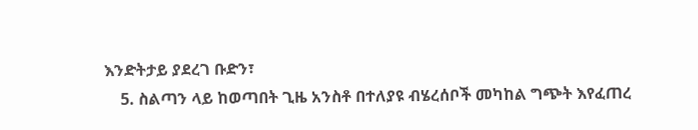እንድትታይ ያደረገ ቡድን፣
    5. ስልጣን ላይ ከወጣበት ጊዜ አንስቶ በተለያዩ ብሄረሰቦች መካከል ግጭት እየፈጠረ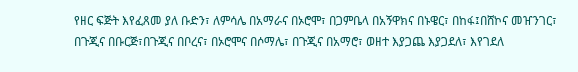የዘር ፍጅት እየፈጸመ ያለ ቡድን፣ ለምሳሌ በአማራና በኦሮሞ፣ በጋምቤላ በአኝዋክና በኑዌር፣ በከፋ፤በሸኮና መዠንገር፣ በጉጂና በቡርጅ፣በጉጂና በቦረና፣ በኦሮሞና በሶማሌ፣ በጉጂና በአማሮ፣ ወዘተ እያጋጨ እያጋደለ፣ እየገደለ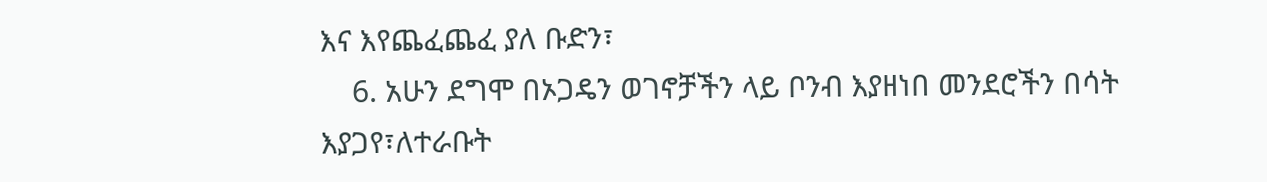እና እየጨፈጨፈ ያለ ቡድን፣
    6. አሁን ደግሞ በኦጋዴን ወገኖቻችን ላይ ቦንብ እያዘነበ መንደሮችን በሳት እያጋየ፣ለተራቡት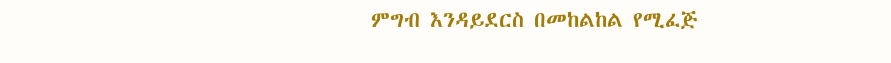ምግብ እንዳይደርስ በመከልከል የሚፈጅ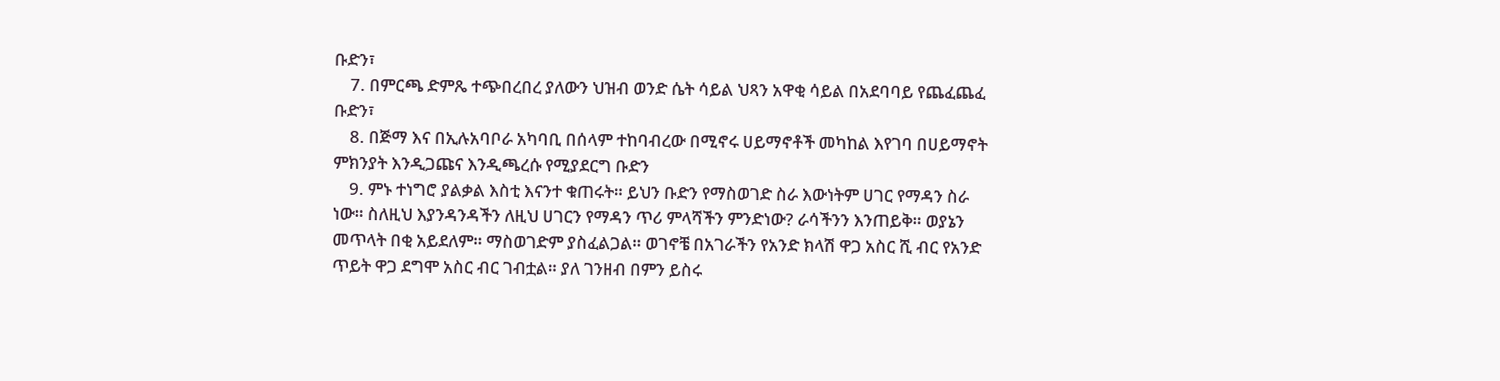ቡድን፣
    7. በምርጫ ድምጼ ተጭበረበረ ያለውን ህዝብ ወንድ ሴት ሳይል ህጻን አዋቂ ሳይል በአደባባይ የጨፈጨፈ ቡድን፣
    8. በጅማ እና በኢሉአባቦራ አካባቢ በሰላም ተከባብረው በሚኖሩ ሀይማኖቶች መካከል እየገባ በሀይማኖት ምክንያት እንዲጋጩና እንዲጫረሱ የሚያደርግ ቡድን
    9. ምኑ ተነግሮ ያልቃል እስቲ እናንተ ቁጠሩት። ይህን ቡድን የማስወገድ ስራ እውነትም ሀገር የማዳን ስራ ነው። ስለዚህ እያንዳንዳችን ለዚህ ሀገርን የማዳን ጥሪ ምላሻችን ምንድነው? ራሳችንን እንጠይቅ። ወያኔን መጥላት በቂ አይደለም። ማስወገድም ያስፈልጋል። ወገኖቼ በአገራችን የአንድ ክላሽ ዋጋ አስር ሺ ብር የአንድ ጥይት ዋጋ ደግሞ አስር ብር ገብቷል። ያለ ገንዘብ በምን ይስሩ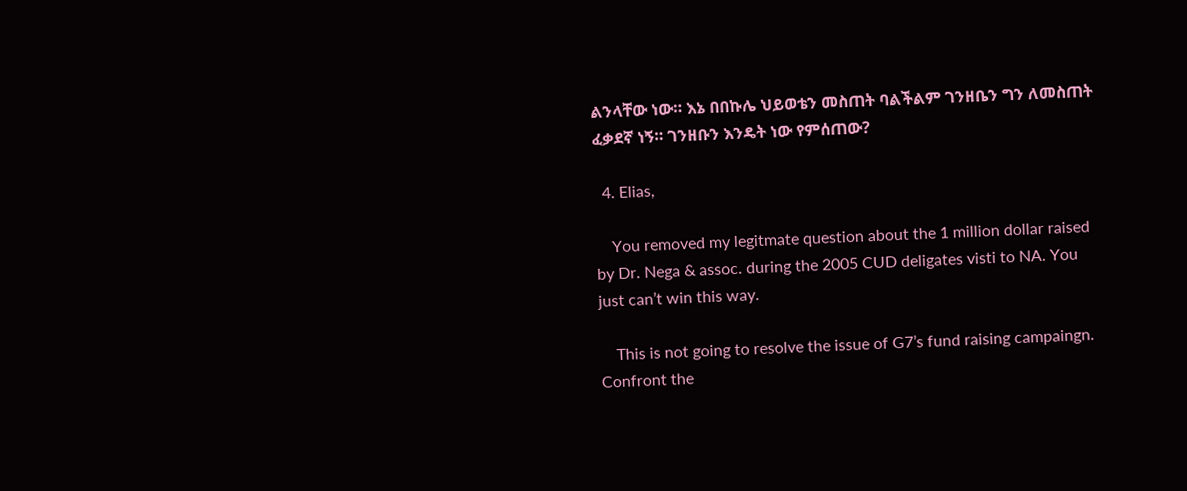ልንላቸው ነው። እኔ በበኩሌ ህይወቴን መስጠት ባልችልም ገንዘቤን ግን ለመስጠት ፈቃደኛ ነኝ። ገንዘቡን እንዴት ነው የምሰጠው?

  4. Elias,

    You removed my legitmate question about the 1 million dollar raised by Dr. Nega & assoc. during the 2005 CUD deligates visti to NA. You just can’t win this way.

    This is not going to resolve the issue of G7’s fund raising campaingn. Confront the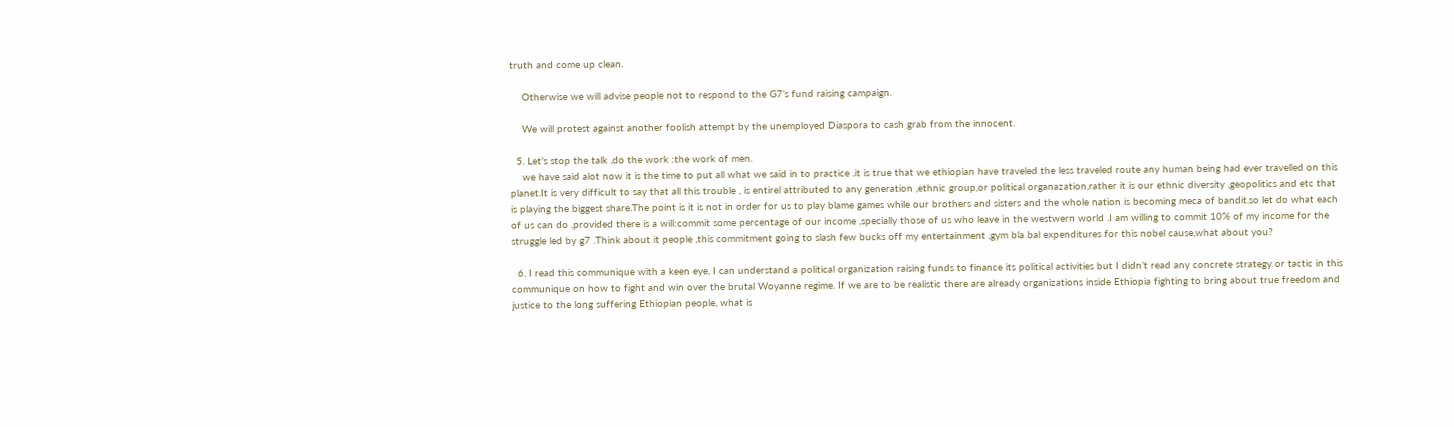truth and come up clean.

    Otherwise we will advise people not to respond to the G7’s fund raising campaign.

    We will protest against another foolish attempt by the unemployed Diaspora to cash grab from the innocent.

  5. Let’s stop the talk ,do the work :the work of men.
    we have said alot now it is the time to put all what we said in to practice .it is true that we ethiopian have traveled the less traveled route any human being had ever travelled on this planet.It is very difficult to say that all this trouble , is entirel attributed to any generation ,ethnic group,or political organazation,rather it is our ethnic diversity ,geopolitics and etc that is playing the biggest share.The point is it is not in order for us to play blame games while our brothers and sisters and the whole nation is becoming meca of bandit.so let do what each of us can do ,provided there is a will:commit some percentage of our income ,specially those of us who leave in the westwern world .I am willing to commit 10% of my income for the struggle led by g7 .Think about it people ,this commitment going to slash few bucks off my entertainment ,gym bla bal expenditures for this nobel cause,what about you?

  6. I read this communique with a keen eye, I can understand a political organization raising funds to finance its political activities but I didn’t read any concrete strategy or tactic in this communique on how to fight and win over the brutal Woyanne regime. If we are to be realistic there are already organizations inside Ethiopia fighting to bring about true freedom and justice to the long suffering Ethiopian people, what is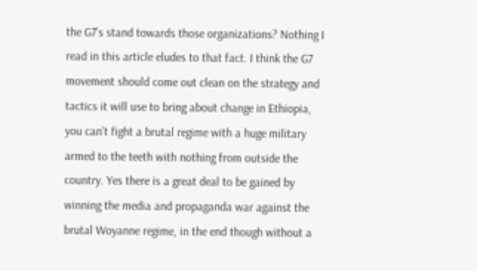the G7’s stand towards those organizations? Nothing I read in this article eludes to that fact. I think the G7 movement should come out clean on the strategy and tactics it will use to bring about change in Ethiopia, you can’t fight a brutal regime with a huge military armed to the teeth with nothing from outside the country. Yes there is a great deal to be gained by winning the media and propaganda war against the brutal Woyanne regime, in the end though without a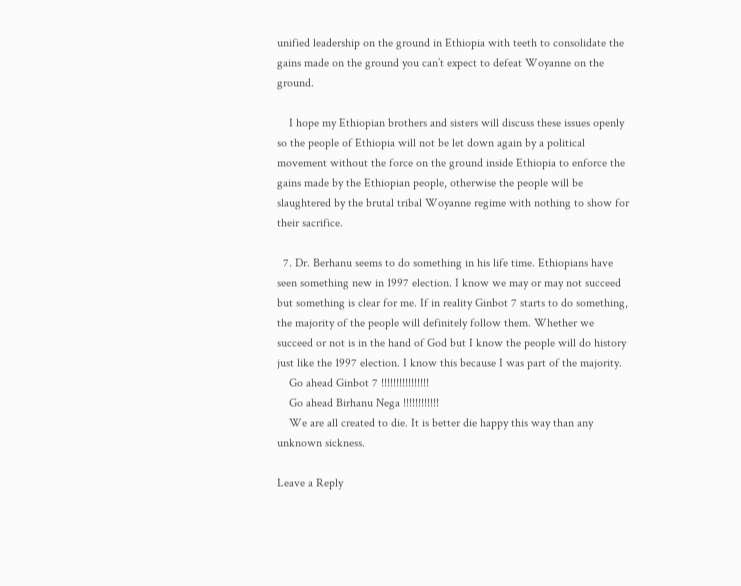unified leadership on the ground in Ethiopia with teeth to consolidate the gains made on the ground you can’t expect to defeat Woyanne on the ground.

    I hope my Ethiopian brothers and sisters will discuss these issues openly so the people of Ethiopia will not be let down again by a political movement without the force on the ground inside Ethiopia to enforce the gains made by the Ethiopian people, otherwise the people will be slaughtered by the brutal tribal Woyanne regime with nothing to show for their sacrifice.

  7. Dr. Berhanu seems to do something in his life time. Ethiopians have seen something new in 1997 election. I know we may or may not succeed but something is clear for me. If in reality Ginbot 7 starts to do something, the majority of the people will definitely follow them. Whether we succeed or not is in the hand of God but I know the people will do history just like the 1997 election. I know this because I was part of the majority.
    Go ahead Ginbot 7 !!!!!!!!!!!!!!!!
    Go ahead Birhanu Nega !!!!!!!!!!!!
    We are all created to die. It is better die happy this way than any unknown sickness.

Leave a Reply